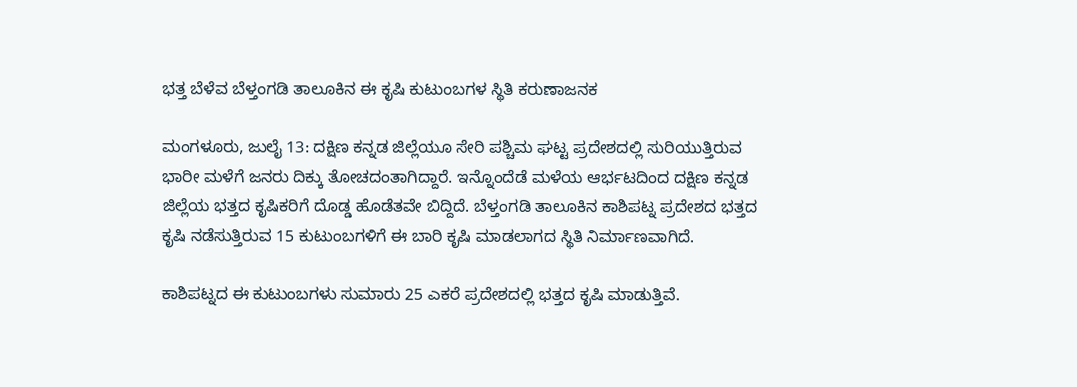ಭತ್ತ ಬೆಳೆವ ಬೆಳ್ತಂಗಡಿ ತಾಲೂಕಿನ ಈ ಕೃಷಿ ಕುಟುಂಬಗಳ ಸ್ಥಿತಿ ಕರುಣಾಜನಕ

ಮಂಗಳೂರು, ಜುಲೈ 13: ದಕ್ಷಿಣ ಕನ್ನಡ ಜಿಲ್ಲೆಯೂ ಸೇರಿ ಪಶ್ಚಿಮ ಘಟ್ಟ ಪ್ರದೇಶದಲ್ಲಿ ಸುರಿಯುತ್ತಿರುವ ಭಾರೀ ಮಳೆಗೆ ಜನರು ದಿಕ್ಕು ತೋಚದಂತಾಗಿದ್ದಾರೆ. ಇನ್ನೊಂದೆಡೆ ಮಳೆಯ ಆರ್ಭಟದಿಂದ ದಕ್ಷಿಣ ಕನ್ನಡ ಜಿಲ್ಲೆಯ ಭತ್ತದ ಕೃಷಿಕರಿಗೆ ದೊಡ್ಡ ಹೊಡೆತವೇ ಬಿದ್ದಿದೆ. ಬೆಳ್ತಂಗಡಿ ತಾಲೂಕಿನ ಕಾಶಿಪಟ್ನ ಪ್ರದೇಶದ ಭತ್ತದ ಕೃಷಿ ನಡೆಸುತ್ತಿರುವ 15 ಕುಟುಂಬಗಳಿಗೆ ಈ ಬಾರಿ ಕೃಷಿ ಮಾಡಲಾಗದ ಸ್ಥಿತಿ ನಿರ್ಮಾಣವಾಗಿದೆ.

ಕಾಶಿಪಟ್ನದ ಈ ಕುಟುಂಬಗಳು ಸುಮಾರು 25 ಎಕರೆ ಪ್ರದೇಶದಲ್ಲಿ ಭತ್ತದ ಕೃಷಿ ಮಾಡುತ್ತಿವೆ.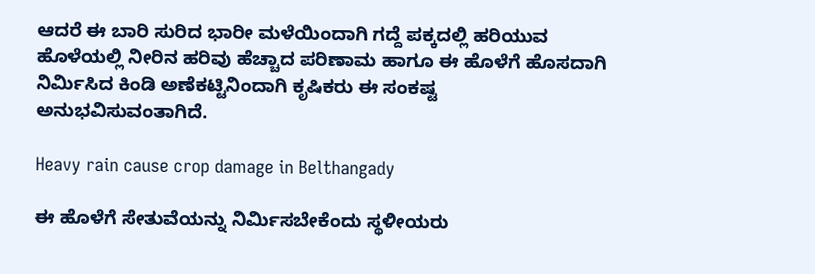ಆದರೆ ಈ ಬಾರಿ ಸುರಿದ ಭಾರೀ ಮಳೆಯಿಂದಾಗಿ ಗದ್ದೆ ಪಕ್ಕದಲ್ಲಿ ಹರಿಯುವ ಹೊಳೆಯಲ್ಲಿ ನೀರಿನ ಹರಿವು ಹೆಚ್ಚಾದ ಪರಿಣಾಮ ಹಾಗೂ ಈ ಹೊಳೆಗೆ ಹೊಸದಾಗಿ ನಿರ್ಮಿಸಿದ ಕಿಂಡಿ ಅಣೆಕಟ್ಟಿನಿಂದಾಗಿ ಕೃಷಿಕರು ಈ ಸಂಕಷ್ಟ ಅನುಭವಿಸುವಂತಾಗಿದೆ.

Heavy rain cause crop damage in Belthangady

ಈ ಹೊಳೆಗೆ ಸೇತುವೆಯನ್ನು ನಿರ್ಮಿಸಬೇಕೆಂದು ಸ್ಥಳೀಯರು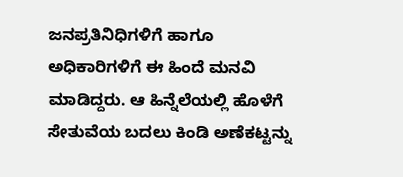ಜನಪ್ರತಿನಿಧಿಗಳಿಗೆ ಹಾಗೂ ಅಧಿಕಾರಿಗಳಿಗೆ ಈ ಹಿಂದೆ ಮನವಿ ಮಾಡಿದ್ದರು. ಆ ಹಿನ್ನೆಲೆಯಲ್ಲಿ ಹೊಳೆಗೆ ಸೇತುವೆಯ ಬದಲು ಕಿಂಡಿ ಅಣೆಕಟ್ಟನ್ನು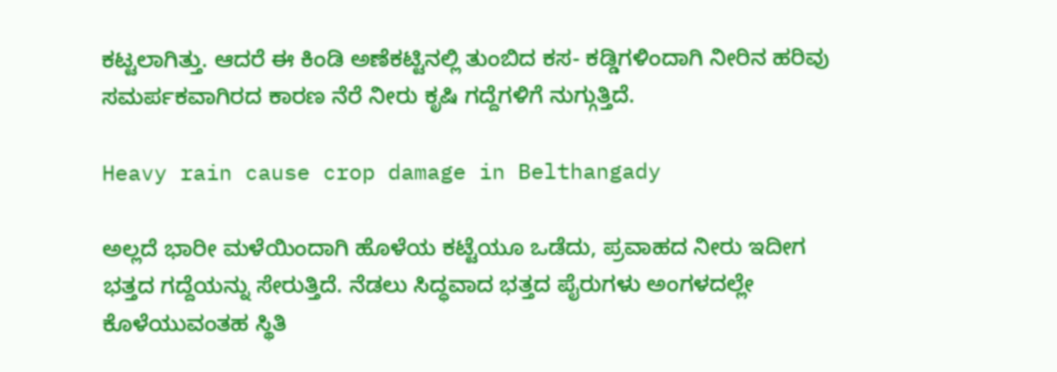ಕಟ್ಟಲಾಗಿತ್ತು. ಆದರೆ ಈ ಕಿಂಡಿ ಅಣೆಕಟ್ಟಿನಲ್ಲಿ ತುಂಬಿದ ಕಸ- ಕಡ್ಡಿಗಳಿಂದಾಗಿ ನೀರಿನ ಹರಿವು ಸಮರ್ಪಕವಾಗಿರದ ಕಾರಣ ನೆರೆ ನೀರು ಕೃಷಿ ಗದ್ದೆಗಳಿಗೆ ನುಗ್ಗುತ್ತಿದೆ.

Heavy rain cause crop damage in Belthangady

ಅಲ್ಲದೆ ಭಾರೀ ಮಳೆಯಿಂದಾಗಿ ಹೊಳೆಯ ಕಟ್ಟೆಯೂ ಒಡೆದು, ಪ್ರವಾಹದ ನೀರು ಇದೀಗ ಭತ್ತದ ಗದ್ದೆಯನ್ನು ಸೇರುತ್ತಿದೆ. ನೆಡಲು ಸಿದ್ಧವಾದ ಭತ್ತದ ಪೈರುಗಳು ಅಂಗಳದಲ್ಲೇ ಕೊಳೆಯುವಂತಹ ಸ್ಥಿತಿ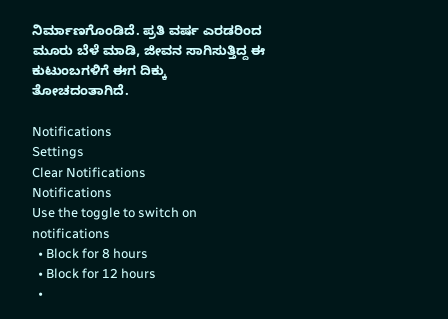ನಿರ್ಮಾಣಗೊಂಡಿದೆ. ಪ್ರತಿ ವರ್ಷ ಎರಡರಿಂದ ಮೂರು ಬೆಳೆ ಮಾಡಿ, ಜೀವನ ಸಾಗಿಸುತ್ತಿದ್ದ ಈ ಕುಟುಂಬಗಳಿಗೆ ಈಗ ದಿಕ್ಕು ತೋಚದಂತಾಗಿದೆ.

Notifications
Settings
Clear Notifications
Notifications
Use the toggle to switch on notifications
  • Block for 8 hours
  • Block for 12 hours
  •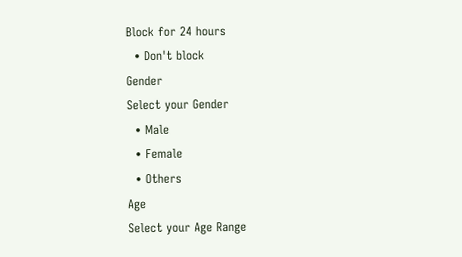Block for 24 hours
  • Don't block
Gender
Select your Gender
  • Male
  • Female
  • Others
Age
Select your Age Range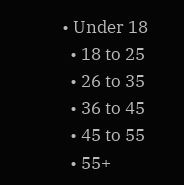• Under 18
  • 18 to 25
  • 26 to 35
  • 36 to 45
  • 45 to 55
  • 55+